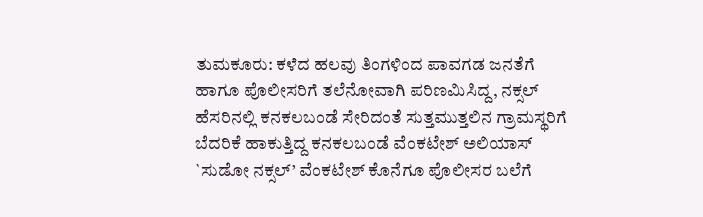ತುಮಕೂರು: ಕಳೆದ ಹಲವು ತಿಂಗಳಿಂದ ಪಾವಗಡ ಜನತೆಗೆ ಹಾಗೂ ಪೊಲೀಸರಿಗೆ ತಲೆನೋವಾಗಿ ಪರಿಣಮಿಸಿದ್ದ, ನಕ್ಸಲ್ ಹೆಸರಿನಲ್ಲಿ ಕನಕಲಬಂಡೆ ಸೇರಿದಂತೆ ಸುತ್ತಮುತ್ತಲಿನ ಗ್ರಾಮಸ್ಥರಿಗೆ ಬೆದರಿಕೆ ಹಾಕುತ್ತಿದ್ದ ಕನಕಲಬಂಡೆ ವೆಂಕಟೇಶ್ ಅಲಿಯಾಸ್ `ಸುಡೋ ನಕ್ಸಲ್’ ವೆಂಕಟೇಶ್ ಕೊನೆಗೂ ಪೊಲೀಸರ ಬಲೆಗೆ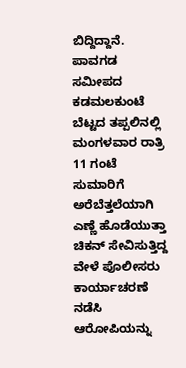ಬಿದ್ದಿದ್ದಾನೆ.
ಪಾವಗಡ ಸಮೀಪದ ಕಡಮಲಕುಂಟೆ ಬೆಟ್ಟದ ತಪ್ಪಲಿನಲ್ಲಿ ಮಂಗಳವಾರ ರಾತ್ರಿ 11 ಗಂಟೆ ಸುಮಾರಿಗೆ ಅರೆಬೆತ್ತಲೆಯಾಗಿ ಎಣ್ಣೆ ಹೊಡೆಯುತ್ತಾ ಚಿಕನ್ ಸೇವಿಸುತ್ತಿದ್ದ ವೇಳೆ ಪೊಲೀಸರು ಕಾರ್ಯಾಚರಣೆ ನಡೆಸಿ ಆರೋಪಿಯನ್ನು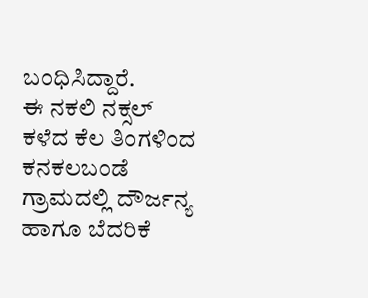ಬಂಧಿಸಿದ್ದಾರೆ.
ಈ ನಕಲಿ ನಕ್ಸಲ್ ಕಳೆದ ಕೆಲ ತಿಂಗಳಿಂದ ಕನಕಲಬಂಡೆ ಗ್ರಾಮದಲ್ಲಿ ದೌರ್ಜನ್ಯ ಹಾಗೂ ಬೆದರಿಕೆ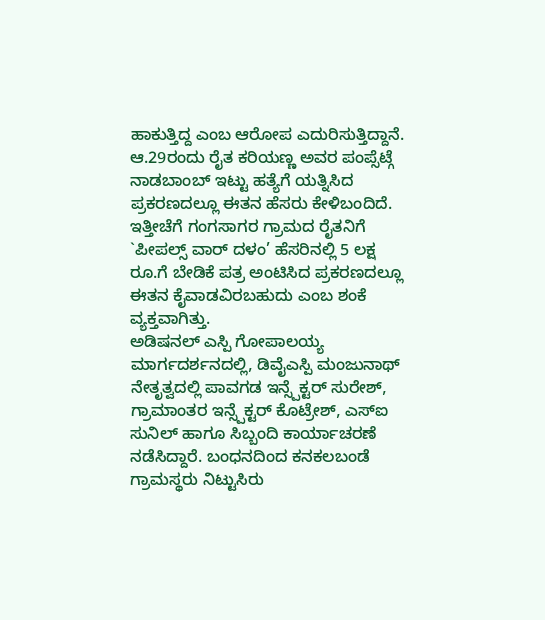ಹಾಕುತ್ತಿದ್ದ ಎಂಬ ಆರೋಪ ಎದುರಿಸುತ್ತಿದ್ದಾನೆ. ಆ.29ರಂದು ರೈತ ಕರಿಯಣ್ಣ ಅವರ ಪಂಪ್ಸೆಟ್ಗೆ ನಾಡಬಾಂಬ್ ಇಟ್ಟು ಹತ್ಯೆಗೆ ಯತ್ನಿಸಿದ ಪ್ರಕರಣದಲ್ಲೂ ಈತನ ಹೆಸರು ಕೇಳಿಬಂದಿದೆ. ಇತ್ತೀಚೆಗೆ ಗಂಗಸಾಗರ ಗ್ರಾಮದ ರೈತನಿಗೆ `ಪೀಪಲ್ಸ್ ವಾರ್ ದಳಂ’ ಹೆಸರಿನಲ್ಲಿ 5 ಲಕ್ಷ ರೂ.ಗೆ ಬೇಡಿಕೆ ಪತ್ರ ಅಂಟಿಸಿದ ಪ್ರಕರಣದಲ್ಲೂ ಈತನ ಕೈವಾಡವಿರಬಹುದು ಎಂಬ ಶಂಕೆ ವ್ಯಕ್ತವಾಗಿತ್ತು.
ಅಡಿಷನಲ್ ಎಸ್ಪಿ ಗೋಪಾಲಯ್ಯ ಮಾರ್ಗದರ್ಶನದಲ್ಲಿ, ಡಿವೈಎಸ್ಪಿ ಮಂಜುನಾಥ್ ನೇತೃತ್ವದಲ್ಲಿ ಪಾವಗಡ ಇನ್ಸ್ಪೆಕ್ಟರ್ ಸುರೇಶ್, ಗ್ರಾಮಾಂತರ ಇನ್ಸ್ಪೆಕ್ಟರ್ ಕೊಟ್ರೇಶ್, ಎಸ್ಐ ಸುನಿಲ್ ಹಾಗೂ ಸಿಬ್ಬಂದಿ ಕಾರ್ಯಾಚರಣೆ ನಡೆಸಿದ್ದಾರೆ. ಬಂಧನದಿಂದ ಕನಕಲಬಂಡೆ ಗ್ರಾಮಸ್ಥರು ನಿಟ್ಟುಸಿರು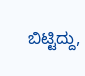ಬಿಟ್ಟಿದ್ದು,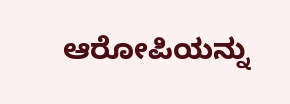ಆರೋಪಿಯನ್ನು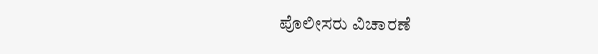ಪೊಲೀಸರು ವಿಚಾರಣೆ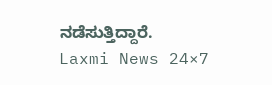ನಡೆಸುತ್ತಿದ್ದಾರೆ.
Laxmi News 24×7